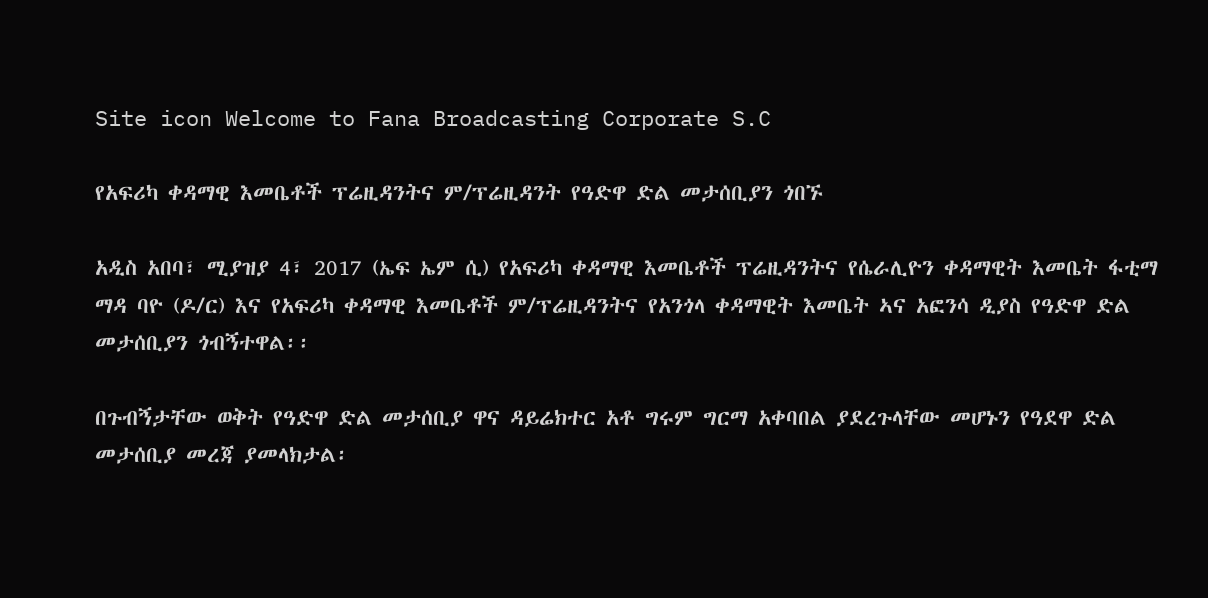Site icon Welcome to Fana Broadcasting Corporate S.C

የአፍሪካ ቀዳማዊ እመቤቶች ፕሬዚዳንትና ም/ፕሬዚዳንት የዓድዋ ድል መታሰቢያን ጎበኙ

አዲስ አበባ፣ ሚያዝያ 4፣ 2017 (ኤፍ ኤም ሲ) የአፍሪካ ቀዳማዊ እመቤቶች ፕሬዚዳንትና የሴራሊዮን ቀዳማዊት እመቤት ፋቲማ ማዳ ባዮ (ዶ/ር) እና የአፍሪካ ቀዳማዊ እመቤቶች ም/ፕሬዚዳንትና የአንጎላ ቀዳማዊት እመቤት ኣና አፎንሳ ዲያስ የዓድዋ ድል መታሰቢያን ጎብኝተዋል፡፡

በጉብኝታቸው ወቅት የዓድዋ ድል መታሰቢያ ዋና ዳይሬክተር አቶ ግሩም ግርማ አቀባበል ያደረጉላቸው መሆኑን የዓደዋ ድል መታሰቢያ መረጃ ያመላክታል፡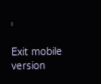፡

Exit mobile version